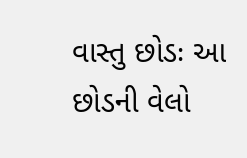વાસ્તુ છોડઃ આ છોડની વેલો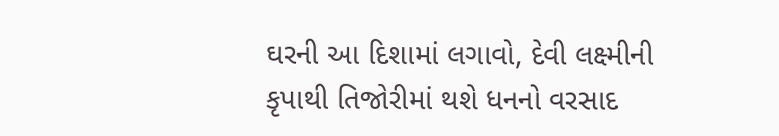ઘરની આ દિશામાં લગાવો, દેવી લક્ષ્મીની કૃપાથી તિજોરીમાં થશે ધનનો વરસાદ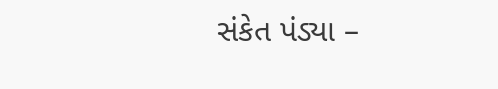સંકેત પંડ્યા –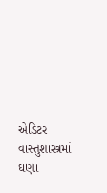એડિટર વાસ્તુશાસ્ત્રમાં ઘણા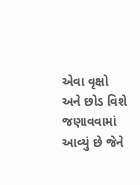એવા વૃક્ષો અને છોડ વિશે જણાવવામાં આવ્યું છે જેને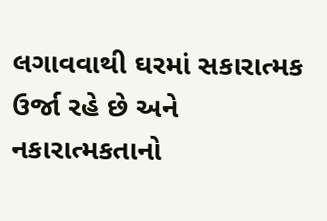લગાવવાથી ઘરમાં સકારાત્મક ઉર્જા રહે છે અને નકારાત્મકતાનો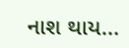નાશ થાય...